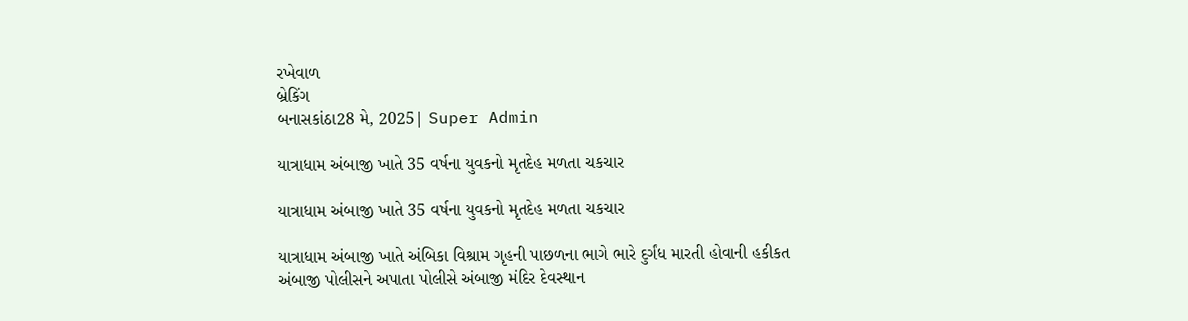રખેવાળ
બ્રેકિંગ
બનાસકાંઠા28 મે, 2025| Super Admin

યાત્રાધામ અંબાજી ખાતે 35 વર્ષના યુવકનો મૃતદેહ મળતા ચકચાર

યાત્રાધામ અંબાજી ખાતે 35 વર્ષના યુવકનો મૃતદેહ મળતા ચકચાર

યાત્રાધામ અંબાજી ખાતે અંબિકા વિશ્રામ ગૃહની પાછળના ભાગે ભારે દુર્ગંધ મારતી હોવાની હકીકત અંબાજી પોલીસને અપાતા પોલીસે અંબાજી મંદિર દેવસ્થાન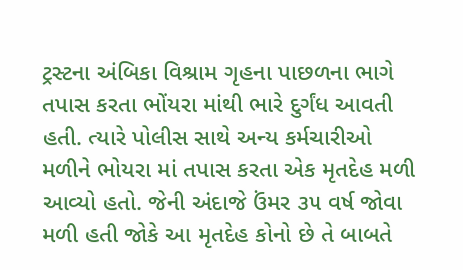ટ્રસ્ટના અંબિકા વિશ્રામ ગૃહના પાછળના ભાગે તપાસ કરતા ભોંયરા માંથી ભારે દુર્ગંધ આવતી હતી. ત્યારે પોલીસ સાથે અન્ય કર્મચારીઓ મળીને ભોયરા માં તપાસ કરતા એક મૃતદેહ મળી આવ્યો હતો. જેની અંદાજે ઉંમર ૩૫ વર્ષ જોવા મળી હતી જોકે આ મૃતદેહ કોનો છે તે બાબતે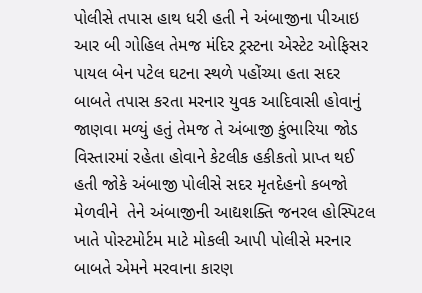પોલીસે તપાસ હાથ ધરી હતી ને અંબાજીના પીઆઇ આર બી ગોહિલ તેમજ મંદિર ટ્રસ્ટના એસ્ટેટ ઓફિસર પાયલ બેન પટેલ ઘટના સ્થળે પહોંચ્યા હતા સદર બાબતે તપાસ કરતા મરનાર યુવક આદિવાસી હોવાનું જાણવા મળ્યું હતું તેમજ તે અંબાજી કુંભારિયા જોડ વિસ્તારમાં રહેતા હોવાને કેટલીક હકીકતો પ્રાપ્ત થઈ હતી જોકે અંબાજી પોલીસે સદર મૃતદેહનો કબજો મેળવીને  તેને અંબાજીની આદ્યશક્તિ જનરલ હોસ્પિટલ ખાતે પોસ્ટમોર્ટમ માટે મોકલી આપી પોલીસે મરનાર બાબતે એમને મરવાના કારણ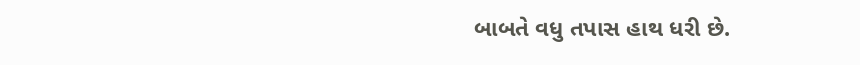બાબતે વધુ તપાસ હાથ ધરી છે.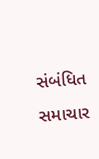સંબંધિત સમાચાર